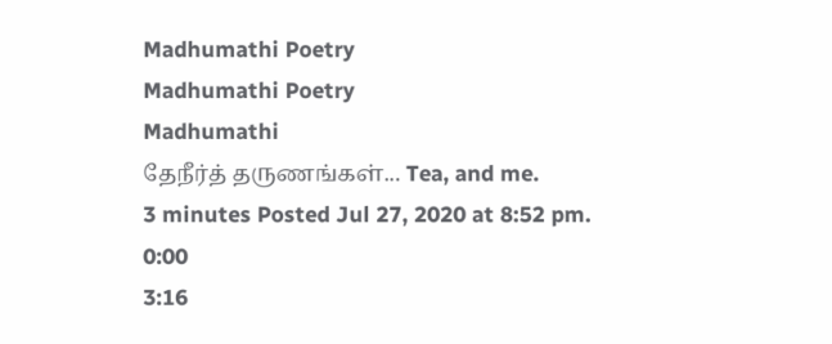Madhumathi Poetry
Madhumathi Poetry
Madhumathi
தேநீர்த் தருணங்கள்... Tea, and me.
3 minutes Posted Jul 27, 2020 at 8:52 pm.
0:00
3:16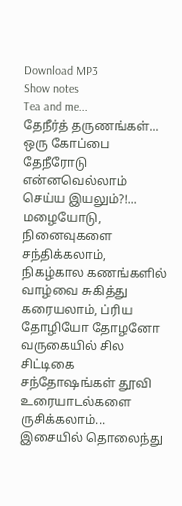Download MP3
Show notes
Tea and me...
தேநீர்த் தருணங்கள்...
ஒரு கோப்பை தேநீரோடு என்னவெல்லாம் செய்ய இயலும்?!...
மழையோடு, நினைவுகளை சந்திக்கலாம், நிகழ்கால கணங்களில் வாழ்வை சுகித்து கரையலாம், ப்ரிய தோழியோ தோழனோ வருகையில் சில சிட்டிகை சந்தோஷங்கள் தூவி உரையாடல்களை ருசிக்கலாம்...
இசையில் தொலைந்து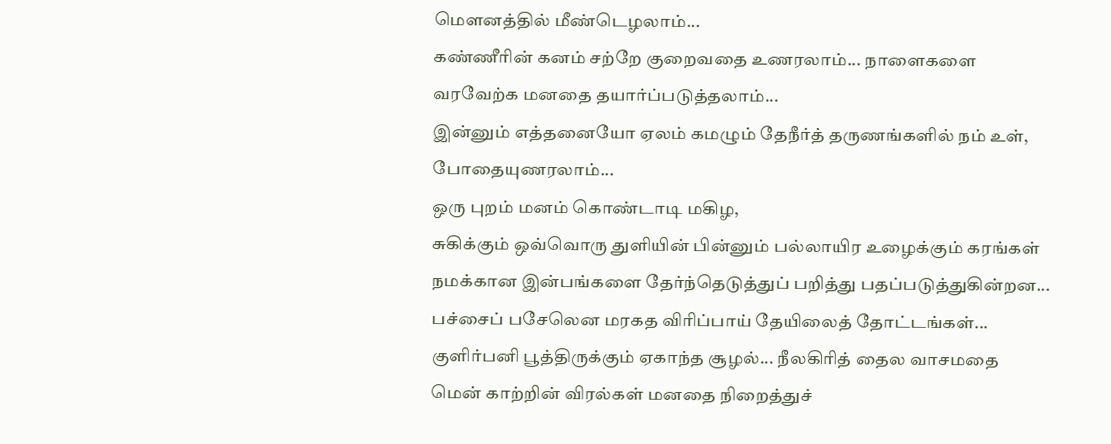மௌனத்தில் மீண்டெழலாம்...
கண்ணீரின் கனம் சற்றே குறைவதை உணரலாம்... நாளைகளை வரவேற்க மனதை தயார்ப்படுத்தலாம்...
இன்னும் எத்தனையோ ஏலம் கமழும் தேநீர்த் தருணங்களில் நம் உள், போதையுணரலாம்...
ஒரு புறம் மனம் கொண்டாடி மகிழ,
சுகிக்கும் ஒவ்வொரு துளியின் பின்னும் பல்லாயிர உழைக்கும் கரங்கள் நமக்கான இன்பங்களை தேர்ந்தெடுத்துப் பறித்து பதப்படுத்துகின்றன...
பச்சைப் பசேலென மரகத விரிப்பாய் தேயிலைத் தோட்டங்கள்... குளிர்பனி பூத்திருக்கும் ஏகாந்த சூழல்... நீலகிரித் தைல வாசமதை மென் காற்றின் விரல்கள் மனதை நிறைத்துச்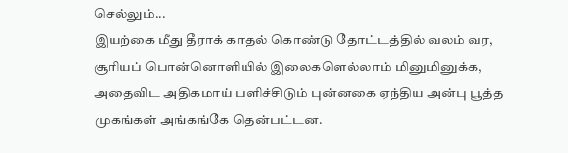செல்லும்...
இயற்கை மீது தீராக் காதல் கொண்டு தோட்டத்தில் வலம் வர, சூரியப் பொன்னொளியில் இலைகளெல்லாம் மினுமினுக்க, அதைவிட அதிகமாய் பளிச்சிடும் புன்னகை ஏந்திய அன்பு பூத்த முகங்கள் அங்கங்கே தென்பட்டன.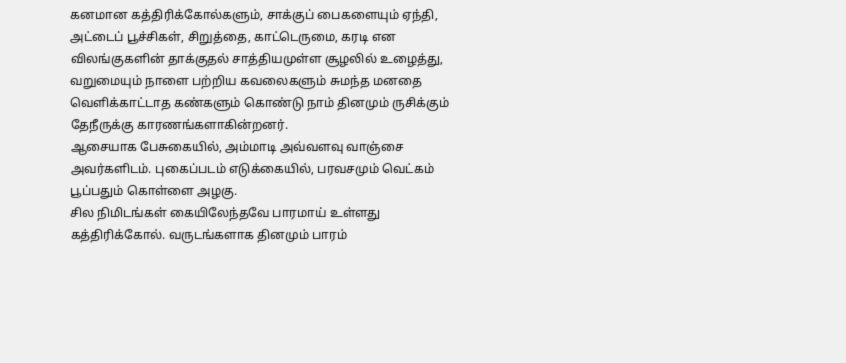கனமான கத்திரிக்கோல்களும், சாக்குப் பைகளையும் ஏந்தி, அட்டைப் பூச்சிகள், சிறுத்தை, காட்டெருமை, கரடி என விலங்குகளின் தாக்குதல் சாத்தியமுள்ள சூழலில் உழைத்து, வறுமையும் நாளை பற்றிய கவலைகளும் சுமந்த மனதை வெளிக்காட்டாத கண்களும் கொண்டு நாம் தினமும் ருசிக்கும் தேநீருக்கு காரணங்களாகின்றனர்.
ஆசையாக பேசுகையில், அம்மாடி அவ்வளவு வாஞ்சை அவர்களிடம். புகைப்படம் எடுக்கையில், பரவசமும் வெட்கம் பூப்பதும் கொள்ளை அழகு.
சில நிமிடங்கள் கையிலேந்தவே பாரமாய் உள்ளது கத்திரிக்கோல். வருடங்களாக தினமும் பாரம்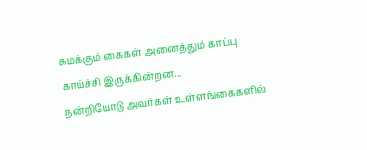சுமக்கும் கைகள் அனைத்தும் காப்பு காய்ச்சி இருக்கின்றன...
நன்றியோடு அவர்கள் உள்ளங்கைகளில்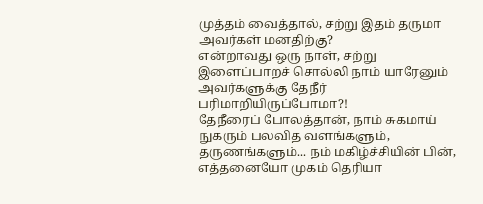முத்தம் வைத்தால், சற்று இதம் தருமா அவர்கள் மனதிற்கு?
என்றாவது ஒரு நாள், சற்று இளைப்பாறச் சொல்லி நாம் யாரேனும் அவர்களுக்கு தேநீர் பரிமாறியிருப்போமா?!
தேநீரைப் போலத்தான், நாம் சுகமாய் நுகரும் பலவித வளங்களும், தருணங்களும்... நம் மகிழ்ச்சியின் பின், எத்தனையோ முகம் தெரியா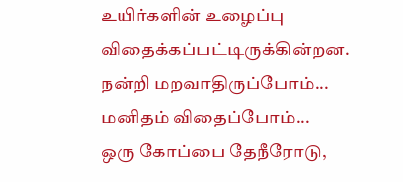உயிர்களின் உழைப்பு விதைக்கப்பட்டிருக்கின்றன.
நன்றி மறவாதிருப்போம்... மனிதம் விதைப்போம்...
ஒரு கோப்பை தேநீரோடு,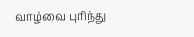வாழ்வை புரிந்து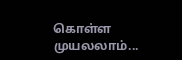கொள்ள முயலலாம்...